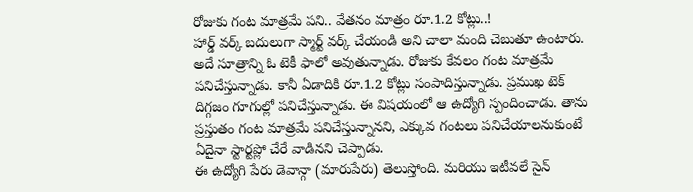రోజుకు గంట మాత్రమే పని.. వేతనం మాత్రం రూ.1.2 కోట్లు..!
హార్డ్ వర్క్ బదులుగా స్మార్ట్ వర్క్ చేయండి అని చాలా మంది చెబుతూ ఉంటారు. అదే సూత్రాన్ని ఓ టెకీ ఫాలో అవుతున్నాడు. రోజుకు కేవలం గంట మాత్రమే పనిచేస్తున్నాడు. కానీ ఏడాదికి రూ.1.2 కోట్లు సంపాదిస్తున్నాడు. ప్రముఖ టెక్ దిగ్గజం గూగుల్లో పనిచేస్తున్నాడు. ఈ విషయంలో ఆ ఉద్యోగి స్పందించాడు. తాను ప్రస్తుతం గంట మాత్రమే పనిచేస్తున్నానని, ఎక్కువ గంటలు పనిచేయాలనుకుంటే ఏదైనా స్టార్టప్లో చేరే వాడినని చెప్పాడు.
ఈ ఉద్యోగి పేరు డెవాన్గా (మారుపేరు) తెలుస్తోంది. మరియు ఇటీవలే సైన్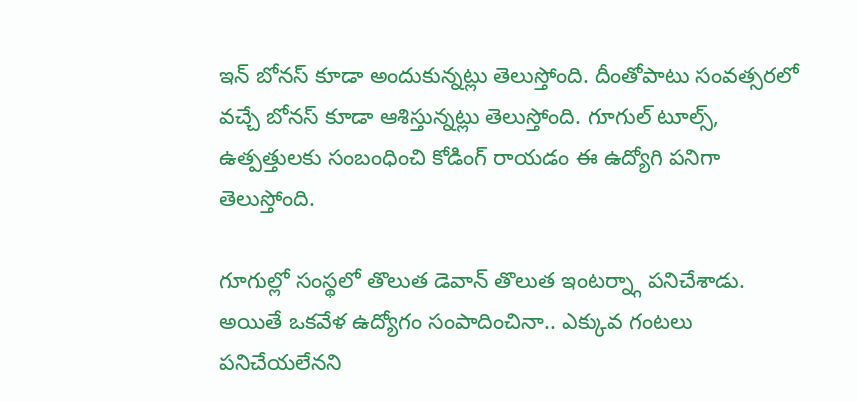ఇన్ బోనస్ కూడా అందుకున్నట్లు తెలుస్తోంది. దీంతోపాటు సంవత్సరలో వచ్చే బోనస్ కూడా ఆశిస్తున్నట్లు తెలుస్తోంది. గూగుల్ టూల్స్, ఉత్పత్తులకు సంబంధించి కోడింగ్ రాయడం ఈ ఉద్యోగి పనిగా తెలుస్తోంది.

గూగుల్లో సంస్థలో తొలుత డెవాన్ తొలుత ఇంటర్న్గా పనిచేశాడు. అయితే ఒకవేళ ఉద్యోగం సంపాదించినా.. ఎక్కువ గంటలు పనిచేయలేనని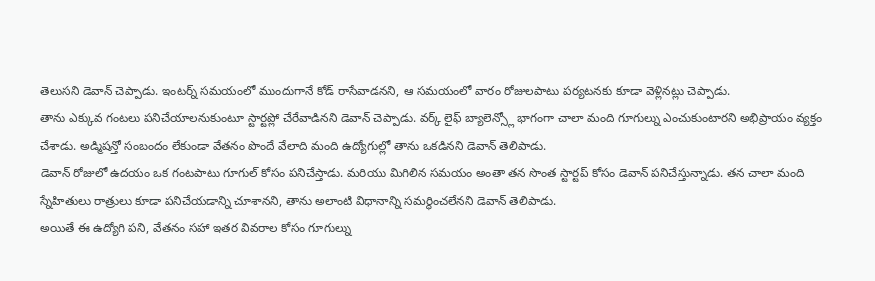తెలుసని డెవాన్ చెప్పాడు. ఇంటర్న్ సమయంలో ముందుగానే కోడ్ రాసేవాడనని, ఆ సమయంలో వారం రోజులపాటు పర్యటనకు కూడా వెళ్లినట్లు చెప్పాడు.
తాను ఎక్కువ గంటలు పనిచేయాలనుకుంటూ స్టార్టప్లో చేరేవాడినని డెవాన్ చెప్పాడు. వర్క్ లైఫ్ బ్యాలెన్స్లో భాగంగా చాలా మంది గూగుల్ను ఎంచుకుంటారని అభిప్రాయం వ్యక్తం చేశాడు. అడ్మిషన్తో సంబందం లేకుండా వేతనం పొందే వేలాది మంది ఉద్యోగుల్లో తాను ఒకడినని డెవాన్ తెలిపాడు.
డెవాన్ రోజులో ఉదయం ఒక గంటపాటు గూగుల్ కోసం పనిచేస్తాడు. మరియు మిగిలిన సమయం అంతా తన సొంత స్టార్టప్ కోసం డెవాన్ పనిచేస్తున్నాడు. తన చాలా మంది స్నేహితులు రాత్రులు కూడా పనిచేయడాన్ని చూశానని, తాను అలాంటి విధానాన్ని సమర్థించలేనని డెవాన్ తెలిపాడు.
అయితే ఈ ఉద్యోగి పని, వేతనం సహా ఇతర వివరాల కోసం గూగుల్ను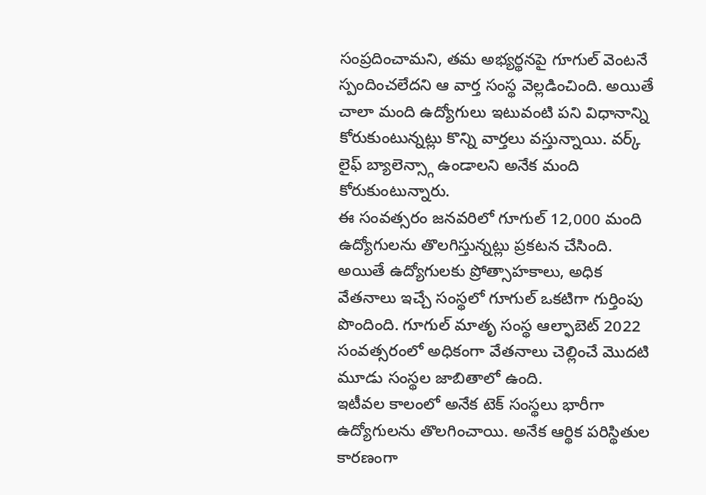సంప్రదించామని, తమ అభ్యర్థనపై గూగుల్ వెంటనే స్పందించలేదని ఆ వార్త సంస్థ వెల్లడించింది. అయితే చాలా మంది ఉద్యోగులు ఇటువంటి పని విధానాన్ని కోరుకుంటున్నట్లు కొన్ని వార్తలు వస్తున్నాయి. వర్క్ లైఫ్ బ్యాలెన్స్గా ఉండాలని అనేక మంది కోరుకుంటున్నారు.
ఈ సంవత్సరం జనవరిలో గూగుల్ 12,000 మంది ఉద్యోగులను తొలగిస్తున్నట్లు ప్రకటన చేసింది. అయితే ఉద్యోగులకు ప్రోత్సాహకాలు, అధిక వేతనాలు ఇచ్చే సంస్థలో గూగుల్ ఒకటిగా గుర్తింపు పొందింది. గూగుల్ మాతృ సంస్థ ఆల్ఫాబెట్ 2022 సంవత్సరంలో అధికంగా వేతనాలు చెల్లించే మొదటి మూడు సంస్థల జాబితాలో ఉంది.
ఇటీవల కాలంలో అనేక టెక్ సంస్థలు భారీగా ఉద్యోగులను తొలగించాయి. అనేక ఆర్థిక పరిస్థితుల కారణంగా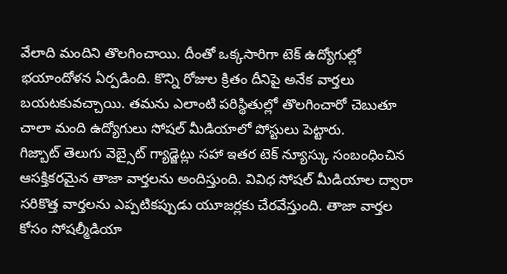వేలాది మందిని తొలగించాయి. దీంతో ఒక్కసారిగా టెక్ ఉద్యోగుల్లో భయాందోళన ఏర్పడింది. కొన్ని రోజుల క్రితం దీనిపై అనేక వార్తలు బయటకువచ్చాయి. తమను ఎలాంటి పరిస్థితుల్లో తొలగించారో చెబుతూ చాలా మంది ఉద్యోగులు సోషల్ మీడియాలో పోస్టులు పెట్టారు.
గిజ్బాట్ తెలుగు వెబ్సైట్ గ్యాడ్జెట్లు సహా ఇతర టెక్ న్యూస్కు సంబంధించిన ఆసక్తికరమైన తాజా వార్తలను అందిస్తుంది. వివిధ సోషల్ మీడియాల ద్వారా సరికొత్త వార్తలను ఎప్పటికప్పుడు యూజర్లకు చేరవేస్తుంది. తాజా వార్తల కోసం సోషల్మీడియా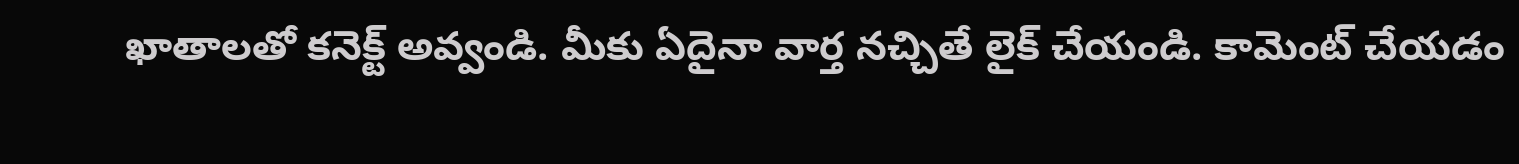ఖాతాలతో కనెక్ట్ అవ్వండి. మీకు ఏదైనా వార్త నచ్చితే లైక్ చేయండి. కామెంట్ చేయడం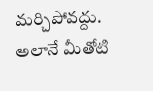మర్చిపోవద్దు. అలానే మీతోటి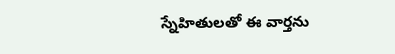స్నేహితులతో ఈ వార్తను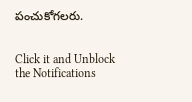పంచుకోగలరు.


Click it and Unblock the Notifications